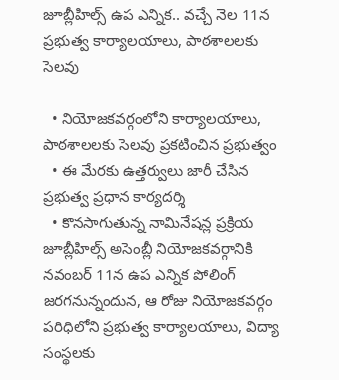జూబ్లీహిల్స్ ఉప ఎన్నిక.. వచ్చే నెల 11న ప్రభుత్వ కార్యాలయాలు, పాఠశాలలకు సెలవు

  • నియోజకవర్గంలోని కార్యాలయాలు, పాఠశాలలకు సెలవు ప్రకటించిన ప్రభుత్వం
  • ఈ మేరకు ఉత్తర్వులు జారీ చేసిన ప్రభుత్వ ప్రధాన కార్యదర్శి
  • కొనసాగుతున్న నామినేషన్ల ప్రక్రియ
జూబ్లీహిల్స్ అసెంబ్లీ నియోజకవర్గానికి నవంబర్ 11న ఉప ఎన్నిక పోలింగ్ జరగనున్నందున, ఆ రోజు నియోజకవర్గం పరిధిలోని ప్రభుత్వ కార్యాలయాలు, విద్యా సంస్థలకు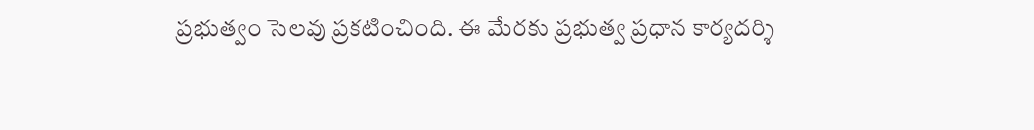ప్రభుత్వం సెలవు ప్రకటించింది. ఈ మేరకు ప్రభుత్వ ప్రధాన కార్యదర్శి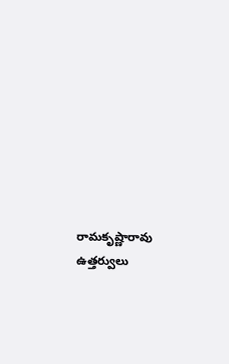రామకృష్ణారావు ఉత్తర్వులు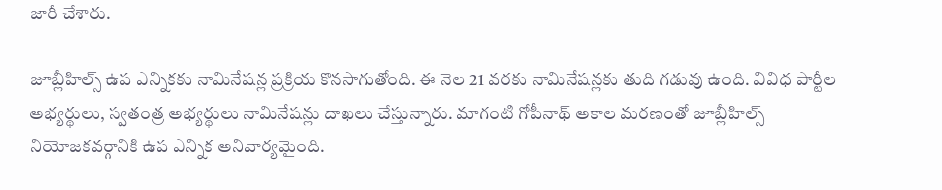జారీ చేశారు.

జూబ్లీహిల్స్ ఉప ఎన్నికకు నామినేషన్ల ప్రక్రియ కొనసాగుతోంది. ఈ నెల 21 వరకు నామినేషన్లకు తుది గడువు ఉంది. వివిధ పార్టీల అభ్యర్థులు, స్వతంత్ర అభ్యర్థులు నామినేషన్లు దాఖలు చేస్తున్నారు. మాగంటి గోపీనాథ్ అకాల మరణంతో జూబ్లీహిల్స్ నియోజకవర్గానికి ఉప ఎన్నిక అనివార్యమైంది.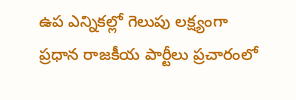ఉప ఎన్నికల్లో గెలుపు లక్ష్యంగా ప్రధాన రాజకీయ పార్టీలు ప్రచారంలో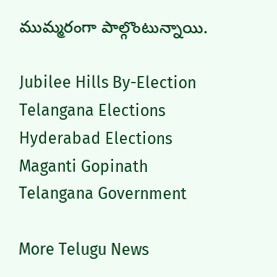ముమ్మరంగా పాల్గొంటున్నాయి.

Jubilee Hills By-Election
Telangana Elections
Hyderabad Elections
Maganti Gopinath
Telangana Government

More Telugu News